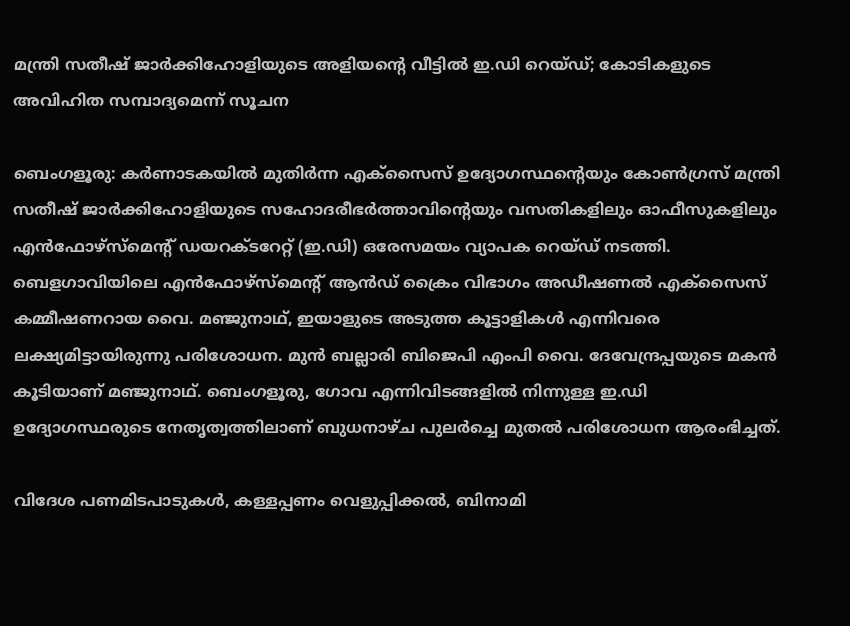മന്ത്രി സതീഷ് ജാർക്കിഹോളിയുടെ അളിയന്റെ വീട്ടിൽ ഇ.ഡി റെയ്ഡ്; കോടികളുടെ അവിഹിത സമ്പാദ്യമെന്ന് സൂചന

ബെംഗളൂരു: കർണാടകയിൽ മുതിർന്ന എക്സൈസ് ഉദ്യോഗസ്ഥന്റെയും കോൺഗ്രസ് മന്ത്രി സതീഷ് ജാർക്കിഹോളിയുടെ സഹോദരീഭർത്താവിന്റെയും വസതികളിലും ഓഫീസുകളിലും എൻഫോഴ്സ്മെന്റ് ഡയറക്ടറേറ്റ് (ഇ.ഡി) ഒരേസമയം വ്യാപക റെയ്ഡ് നടത്തി. ബെളഗാവിയിലെ എൻഫോഴ്സ്മെന്റ് ആൻഡ് ക്രൈം വിഭാഗം അഡീഷണൽ എക്സൈസ് കമ്മീഷണറായ വൈ. മഞ്ജുനാഥ്, ഇയാളുടെ അടുത്ത കൂട്ടാളികൾ എന്നിവരെ ലക്ഷ്യമിട്ടായിരുന്നു പരിശോധന. മുൻ ബല്ലാരി ബിജെപി എംപി വൈ. ദേവേന്ദ്രപ്പയുടെ മകൻ കൂടിയാണ് മഞ്ജുനാഥ്. ബെംഗളൂരു, ഗോവ എന്നിവിടങ്ങളിൽ നിന്നുള്ള ഇ.ഡി ഉദ്യോഗസ്ഥരുടെ നേതൃത്വത്തിലാണ് ബുധനാഴ്ച പുലർച്ചെ മുതൽ പരിശോധന ആരംഭിച്ചത്.

വിദേശ പണമിടപാടുകൾ, കള്ളപ്പണം വെളുപ്പിക്കൽ, ബിനാമി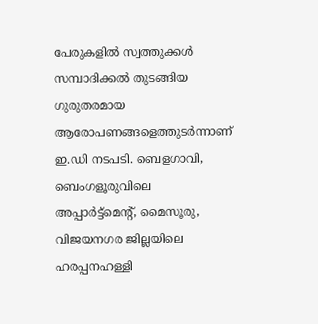പേരുകളിൽ സ്വത്തുക്കൾ സമ്പാദിക്കൽ തുടങ്ങിയ ഗുരുതരമായ ആരോപണങ്ങളെത്തുടർന്നാണ് ഇ.ഡി നടപടി. ബെളഗാവി, ബെംഗളൂരുവിലെ അപ്പാർട്ട്‌മെന്റ്, മൈസൂരു, വിജയനഗര ജില്ലയിലെ ഹരപ്പനഹള്ളി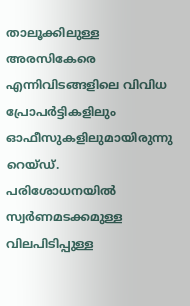താലൂക്കിലുള്ള അരസികേരെ എന്നിവിടങ്ങളിലെ വിവിധ പ്രോപർട്ടികളിലും ഓഫീസുകളിലുമായിരുന്നു റെയ്ഡ്. പരിശോധനയിൽ സ്വർണമടക്കമുള്ള വിലപിടിപ്പുള്ള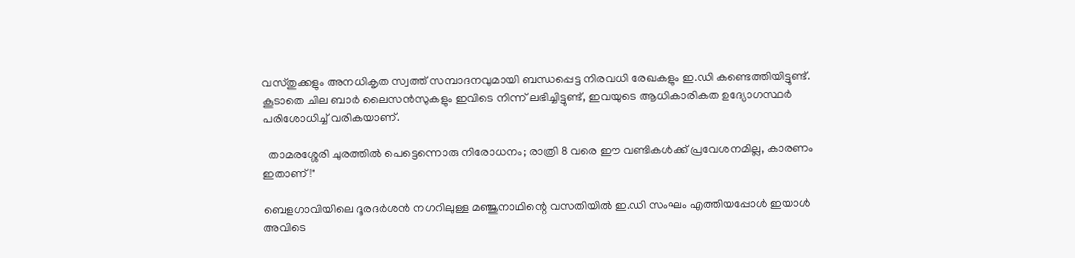വസ്തുക്കളും അനധികൃത സ്വത്ത് സമ്പാദനവുമായി ബന്ധപ്പെട്ട നിരവധി രേഖകളും ഇ.ഡി കണ്ടെത്തിയിട്ടുണ്ട്. കൂടാതെ ചില ബാർ ലൈസൻസുകളും ഇവിടെ നിന്ന് ലഭിച്ചിട്ടുണ്ട്, ഇവയുടെ ആധികാരികത ഉദ്യോഗസ്ഥർ പരിശോധിച്ച് വരികയാണ്.

  താമരശ്ശേരി ചുരത്തിൽ പെട്ടെന്നൊരു നിരോധനം; രാത്രി 8 വരെ ഈ വണ്ടികൾക്ക് പ്രവേശനമില്ല, കാരണം ഇതാണ്!"

ബെളഗാവിയിലെ ദൂരദർശൻ നഗറിലുള്ള മഞ്ജുനാഥിന്റെ വസതിയിൽ ഇ.ഡി സംഘം എത്തിയപ്പോൾ ഇയാൾ അവിടെ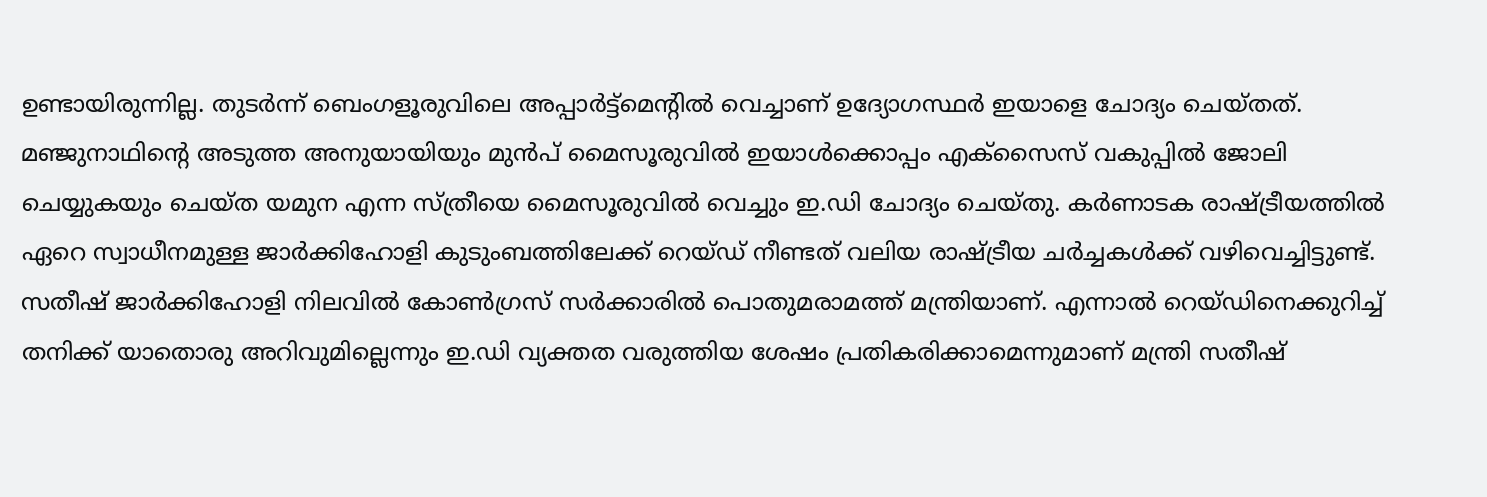ഉണ്ടായിരുന്നില്ല. തുടർന്ന് ബെംഗളൂരുവിലെ അപ്പാർട്ട്‌മെന്റിൽ വെച്ചാണ് ഉദ്യോഗസ്ഥർ ഇയാളെ ചോദ്യം ചെയ്തത്. മഞ്ജുനാഥിന്റെ അടുത്ത അനുയായിയും മുൻപ് മൈസൂരുവിൽ ഇയാൾക്കൊപ്പം എക്സൈസ് വകുപ്പിൽ ജോലി ചെയ്യുകയും ചെയ്ത യമുന എന്ന സ്ത്രീയെ മൈസൂരുവിൽ വെച്ചും ഇ.ഡി ചോദ്യം ചെയ്തു. കർണാടക രാഷ്ട്രീയത്തിൽ ഏറെ സ്വാധീനമുള്ള ജാർക്കിഹോളി കുടുംബത്തിലേക്ക് റെയ്ഡ് നീണ്ടത് വലിയ രാഷ്ട്രീയ ചർച്ചകൾക്ക് വഴിവെച്ചിട്ടുണ്ട്. സതീഷ് ജാർക്കിഹോളി നിലവിൽ കോൺഗ്രസ് സർക്കാരിൽ പൊതുമരാമത്ത് മന്ത്രിയാണ്. എന്നാൽ റെയ്ഡിനെക്കുറിച്ച് തനിക്ക് യാതൊരു അറിവുമില്ലെന്നും ഇ.ഡി വ്യക്തത വരുത്തിയ ശേഷം പ്രതികരിക്കാമെന്നുമാണ് മന്ത്രി സതീഷ്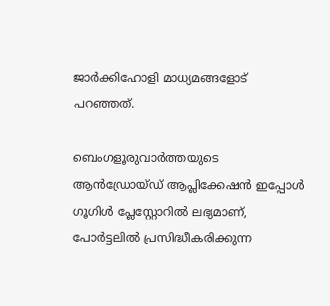ജാർക്കിഹോളി മാധ്യമങ്ങളോട് പറഞ്ഞത്.

ബെംഗളൂരുവാർത്തയുടെ ആൻഡ്രോയ്ഡ് ആപ്ലിക്കേഷൻ ഇപ്പോൾ ഗൂഗിൾ പ്ലേസ്റ്റോറിൽ ലഭ്യമാണ്, പോർട്ടലിൽ പ്രസിദ്ധീകരിക്കുന്ന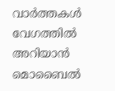വാർത്തകൾ വേഗത്തിൽ അറിയാൻ മൊബൈൽ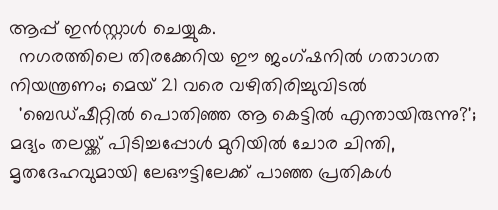ആപ്പ് ഇൻസ്റ്റാൾ ചെയ്യുക.
  നഗരത്തിലെ തിരക്കേറിയ ഈ ജംഗ്ഷനിൽ ഗതാഗത നിയന്ത്രണം; മെയ് 21 വരെ വഴിതിരിച്ചുവിടൽ
  'ബെഡ്ഷീറ്റിൽ പൊതിഞ്ഞ ആ കെട്ടിൽ എന്തായിരുന്നു?'; മദ്യം തലയ്ക്ക് പിടിച്ചപ്പോൾ മുറിയിൽ ചോര ചിന്തി, മൃതദേഹവുമായി ലേഔട്ടിലേക്ക് പാഞ്ഞ പ്രതികൾ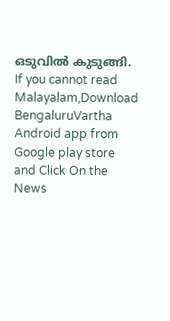ഒടുവിൽ കുടുങ്ങി.
If you cannot read Malayalam,Download BengaluruVartha Android app from Google play store and Click On the News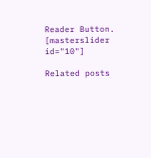Reader Button. [masterslider id="10"]

Related posts